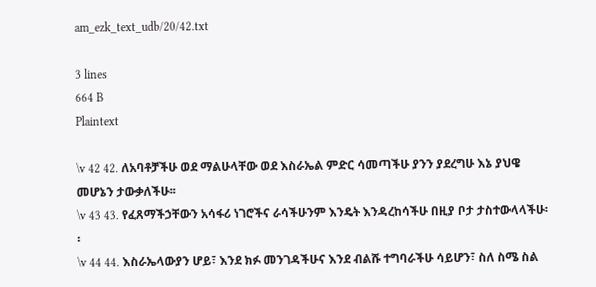am_ezk_text_udb/20/42.txt

3 lines
664 B
Plaintext

\v 42 42. ለአባቶቻችሁ ወደ ማልሁላቸው ወደ እስራኤል ምድር ሳመጣችሁ ያንን ያደረግሁ እኔ ያህዌ መሆኔን ታውቃለችሁ፡፡
\v 43 43. የፈጸማችኃቸውን አሳፋሪ ነገሮችና ራሳችሁንም እንዴት እንዳረከሳችሁ በዚያ ቦታ ታስተውላላችሁ፡፡
\v 44 44. እስራኤላውያን ሆይ፣ እንደ ክፉ መንገዳችሁና እንደ ብልሹ ተግባራችሁ ሳይሆን፣ ስለ ስሜ ስል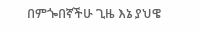በምጐበኛችሁ ጊዜ እኔ ያህዌ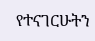የተናገርሁትን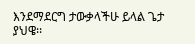እንደማደርግ ታውቃላችሁ ይላል ጌታ ያህዌ፡፡